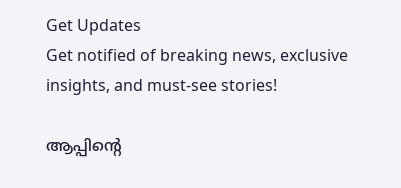Get Updates
Get notified of breaking news, exclusive insights, and must-see stories!

ആപ്പിന്റെ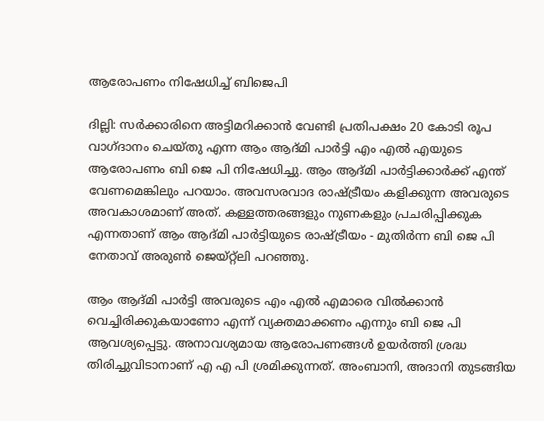ആരോപണം നിഷേധിച്ച് ബിജെപി

ദില്ലി: സര്‍ക്കാരിനെ അട്ടിമറിക്കാന്‍ വേണ്ടി പ്രതിപക്ഷം 20 കോടി രൂപ വാഗ്ദാനം ചെയ്തു എന്ന ആം ആദ്മി പാര്‍ട്ടി എം എല്‍ എയുടെ ആരോപണം ബി ജെ പി നിഷേധിച്ചു. ആം ആദ്മി പാര്‍ട്ടിക്കാര്‍ക്ക് എന്ത് വേണമെങ്കിലും പറയാം. അവസരവാദ രാഷ്ട്രീയം കളിക്കുന്ന അവരുടെ അവകാശമാണ് അത്. കള്ളത്തരങ്ങളും നുണകളും പ്രചരിപ്പിക്കുക എന്നതാണ് ആം ആദ്മി പാര്‍ട്ടിയുടെ രാഷ്ട്രീയം - മുതിര്‍ന്ന ബി ജെ പി നേതാവ് അരുണ്‍ ജെയ്റ്റ്‌ലി പറഞ്ഞു.

ആം ആദ്മി പാര്‍ട്ടി അവരുടെ എം എല്‍ എമാരെ വില്‍ക്കാന്‍ വെച്ചിരിക്കുകയാണോ എന്ന് വ്യക്തമാക്കണം എന്നും ബി ജെ പി ആവശ്യപ്പെട്ടു. അനാവശ്യമായ ആരോപണങ്ങള്‍ ഉയര്‍ത്തി ശ്രദ്ധ തിരിച്ചുവിടാനാണ് എ എ പി ശ്രമിക്കുന്നത്. അംബാനി, അദാനി തുടങ്ങിയ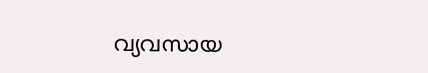വ്യവസായ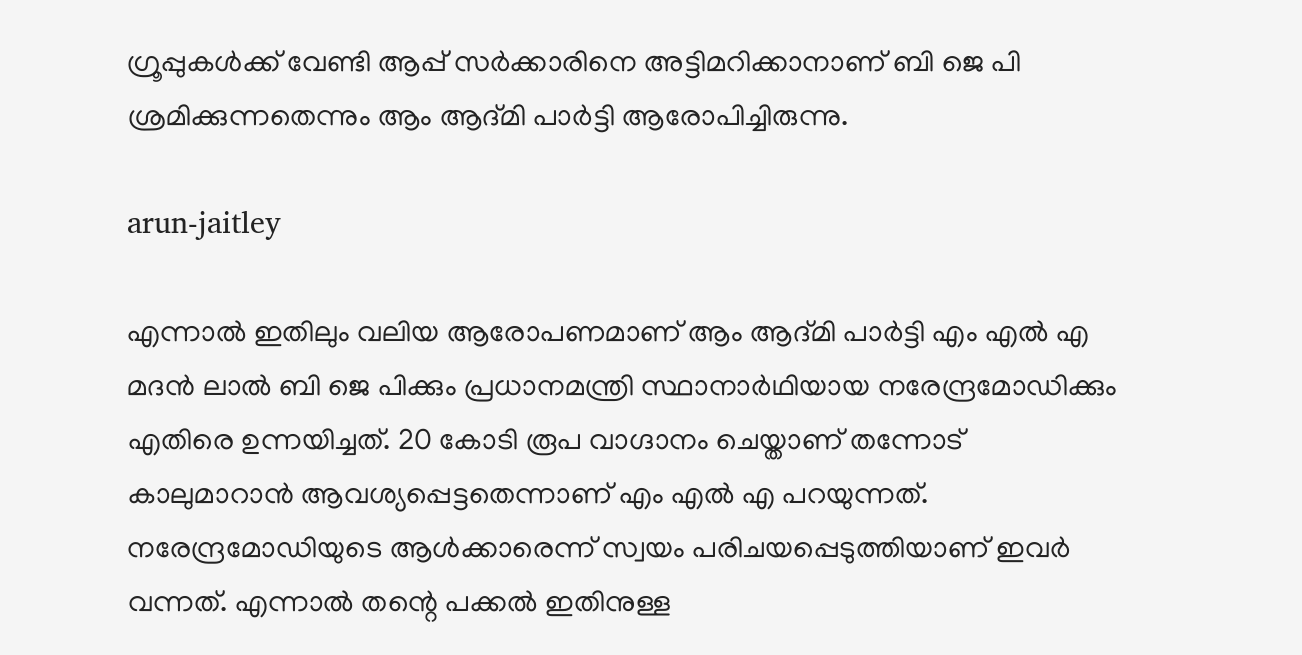ഗ്രൂപ്പുകള്‍ക്ക് വേണ്ടി ആപ്പ് സര്‍ക്കാരിനെ അട്ടിമറിക്കാനാണ് ബി ജെ പി ശ്രമിക്കുന്നതെന്നും ആം ആദ്മി പാര്‍ട്ടി ആരോപിച്ചിരുന്നു.

arun-jaitley

എന്നാല്‍ ഇതിലും വലിയ ആരോപണമാണ് ആം ആദ്മി പാര്‍ട്ടി എം എല്‍ എ മദന്‍ ലാല്‍ ബി ജെ പിക്കും പ്രധാനമന്ത്രി സ്ഥാനാര്‍ഥിയായ നരേന്ദ്രമോഡിക്കും എതിരെ ഉന്നയിച്ചത്. 20 കോടി രൂപ വാഗ്ദാനം ചെയ്താണ് തന്നോട് കാലുമാറാന്‍ ആവശ്യപ്പെട്ടതെന്നാണ് എം എല്‍ എ പറയുന്നത്. നരേന്ദ്രമോഡിയുടെ ആള്‍ക്കാരെന്ന് സ്വയം പരിചയപ്പെടുത്തിയാണ് ഇവര്‍ വന്നത്. എന്നാല്‍ തന്റെ പക്കല്‍ ഇതിനുള്ള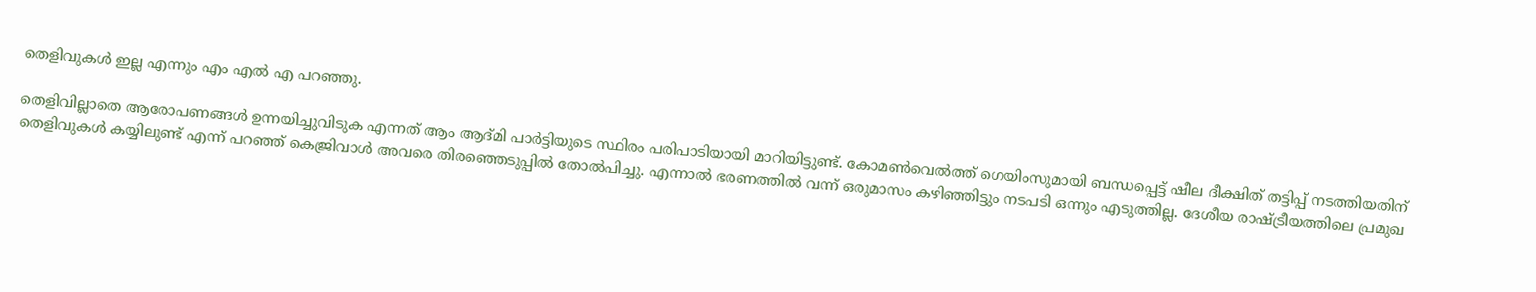തെളിവുകള്‍ ഇല്ല എന്നും എം എല്‍ എ പറഞ്ഞു.

തെളിവില്ലാതെ ആരോപണങ്ങള്‍ ഉന്നയിച്ചുവിടുക എന്നത് ആം ആദ്മി പാര്‍ട്ടിയുടെ സ്ഥിരം പരിപാടിയായി മാറിയിട്ടുണ്ട്. കോമണ്‍വെല്‍ത്ത് ഗെയിംസുമായി ബന്ധപ്പെട്ട് ഷീല ദീക്ഷിത് തട്ടിപ്പ് നടത്തിയതിന് തെളിവുകള്‍ കയ്യിലുണ്ട് എന്ന് പറഞ്ഞ് കെജ്രിവാള്‍ അവരെ തിരഞ്ഞെടുപ്പില്‍ തോല്‍പിച്ചു. എന്നാല്‍ ഭരണത്തില്‍ വന്ന് ഒരുമാസം കഴിഞ്ഞിട്ടും നടപടി ഒന്നും എടുത്തില്ല. ദേശീയ രാഷ്ട്രീയത്തിലെ പ്രമുഖ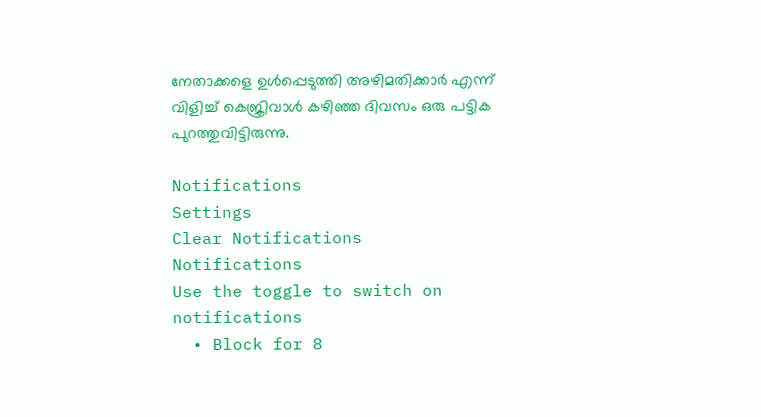നേതാക്കളെ ഉള്‍പ്പെടുത്തി അഴിമതിക്കാര്‍ എന്ന് വിളിച്ച് കെജ്രിവാള്‍ കഴിഞ്ഞ ദിവസം ഒരു പട്ടിക പുറത്തുവിട്ടിരുന്നു.

Notifications
Settings
Clear Notifications
Notifications
Use the toggle to switch on notifications
  • Block for 8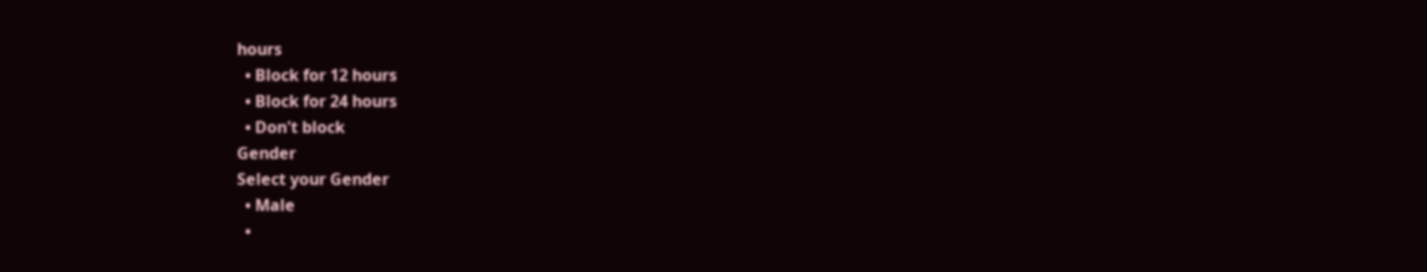hours
  • Block for 12 hours
  • Block for 24 hours
  • Don't block
Gender
Select your Gender
  • Male
  •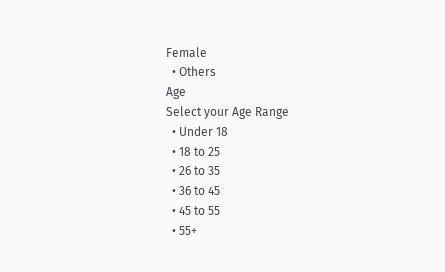Female
  • Others
Age
Select your Age Range
  • Under 18
  • 18 to 25
  • 26 to 35
  • 36 to 45
  • 45 to 55
  • 55+